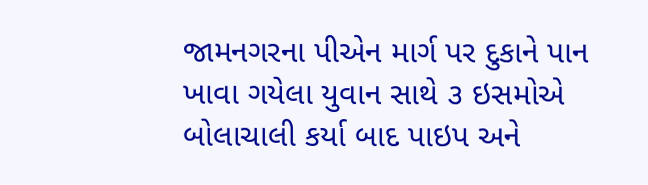જામનગરના પીએન માર્ગ પર દુકાને પાન ખાવા ગયેલા યુવાન સાથે ૩ ઇસમોએ બોલાચાલી કર્યા બાદ પાઇપ અને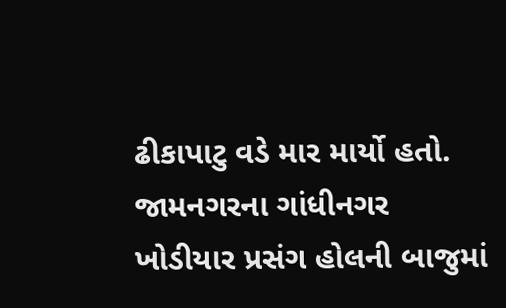ઢીકાપાટુ વડે માર માર્યો હતો.
જામનગરના ગાંધીનગર ખોડીયાર પ્રસંગ હોલની બાજુમાં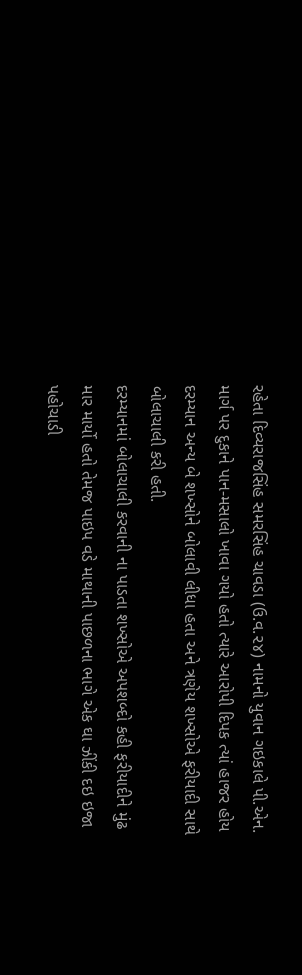રહેતા દિવ્યરાજસિંહ સમરસિંહ ચાવડા (ઉ.વ.૨૪) નામનો યુવાન ગઇકાલે પી.એન. માર્ગ પર દુકાને પાન-મસાલો ખાવા ગયો હતો ત્યારે આરોપી દિપક ત્યાં હાજર હોય દરમ્યાન અન્ય બે શખ્સોને બોલાવી લીધા હતા અને ત્રણેય શખ્સોએ ફરીયાદી સાથે બોલાચાલી કરી હતી.
દરમ્યાનમાં બોલાચાલી કરવાની ના પાડતા શખ્સોએ અપશબ્દો કહી ફરીયાદીને મુંઢ માર માર્યો હતો તેમજ પાઇપ વડે માથાની પાછળના ભાગે એક ઘા ઝીંકી દઇ ઇજા પહોચાડી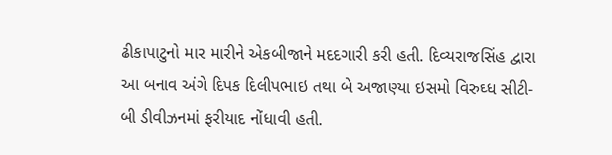ઢીકાપાટુનો માર મારીને એકબીજાને મદદગારી કરી હતી. દિવ્યરાજસિંહ દ્વારા આ બનાવ અંગે દિપક દિલીપભાઇ તથા બે અજાણ્યા ઇસમો વિરુઘ્ધ સીટી-બી ડીવીઝનમાં ફરીયાદ નોંધાવી હતી.